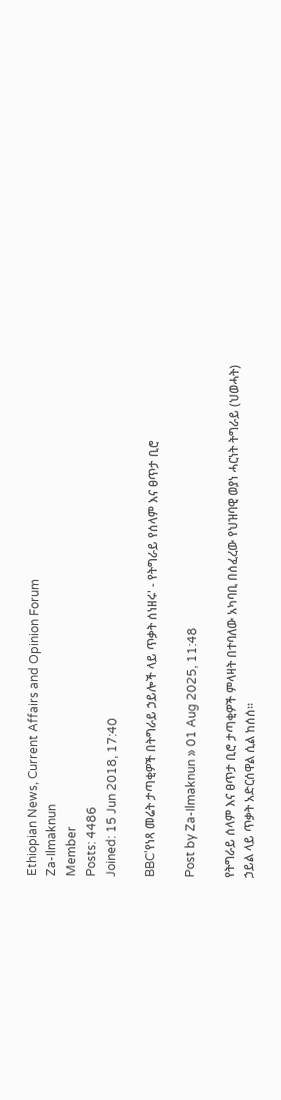Ethiopian News, Current Affairs and Opinion Forum
Za-Ilmaknun
Member
Posts: 4486
Joined: 15 Jun 2018, 17:40

BBC'የነጻ መሬት ታጣቂዎች በትግራይ ኃይሎች ላይ ጥቃት ሰነዘሩ' - የትግራይ የሰላም እና ፀጥታ ቢሮ

Post by Za-Ilmaknun » 01 Aug 2025, 11:48

የትግራይ ሰላም እና ፀጥታ ቢሮ ታጣቂዎች ምላዛት በተባለው አካባቢ በሰፈረው የህዝባዊ ወያነ ሓርነት ትግራይ (ህወሓት) ኃይል ላይ ጥቃት አድርሰዋል ሲል ከሰሰ።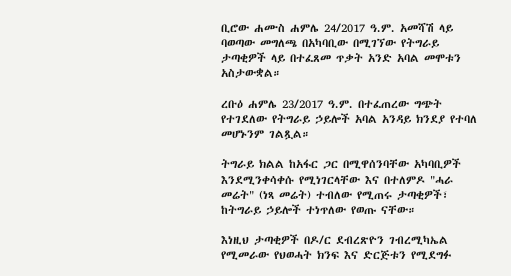ቢሮው ሐሙስ ሐምሌ 24/2017 ዓ.ም. አመሻሽ ላይ ባወጣው መግለጫ በአካባቢው በሚገኘው የትግራይ ታጣቂዎች ላይ በተፈጸመ ጥቃት አንድ አባል መሞቱን አስታውቋል።

ረቡዕ ሐምሌ 23/2017 ዓ.ም. በተፈጠረው ግጭት የተገደለው የትግራይ ኃይሎች አባል አንዳይ ክንደያ የተባለ መሆኑንም ገልጿል።

ትግራይ ክልል ከአፋር ጋር በሚዋሰንባቸው አካባቢዎች እንደሚንቀሳቀሱ የሚነገርላቸው እና በተለምዶ "ሓራ መሬት" (ነጻ መሬት) ተብለው የሚጠሩ ታጣቂዎች፣ ከትግራይ ኃይሎች ተነጥለው የወጡ ናቸው።

እነዚህ ታጣቂዎች በዶ/ር ደብረጽዮን ገብረሚካኤል የሚመራው የህወሓት ክንፍ እና ድርጅቱን የሚደግፉ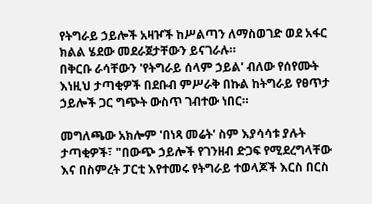የትግራይ ኃይሎች አዛዦች ከሥልጣን ለማስወገድ ወደ አፋር ክልል ሄደው መደራጀታቸውን ይናገራሉ።
በቅርቡ ራሳቸውን 'የትግራይ ሰላም ኃይል' ብለው የሰየሙት እነዚህ ታጣቂዎች በደቡብ ምሥራቅ በኩል ከትግራይ የፀጥታ ኃይሎች ጋር ግጭት ውስጥ ገብተው ነበር።

መግለጫው አክሎም 'በነጻ መሬት' ስም እያሳሳቱ ያሉት ታጣቂዎች፣ "በውጭ ኃይሎች የገንዘብ ድጋፍ የሚደረግላቸው እና በስምረት ፓርቲ እየተመሩ የትግራይ ተወላጆች እርስ በርስ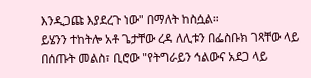እንዲጋጩ እያደረጉ ነው" በማለት ከስሷል።
ይሄንን ተከትሎ አቶ ጌታቸው ረዳ ለሊቱን በፌስቡክ ገጻቸው ላይ በሰጡት መልስ፣ ቢሮው "የትግራይን ኅልውና አደጋ ላይ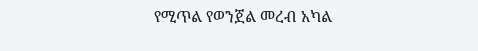የሚጥል የወንጀል መረብ አካል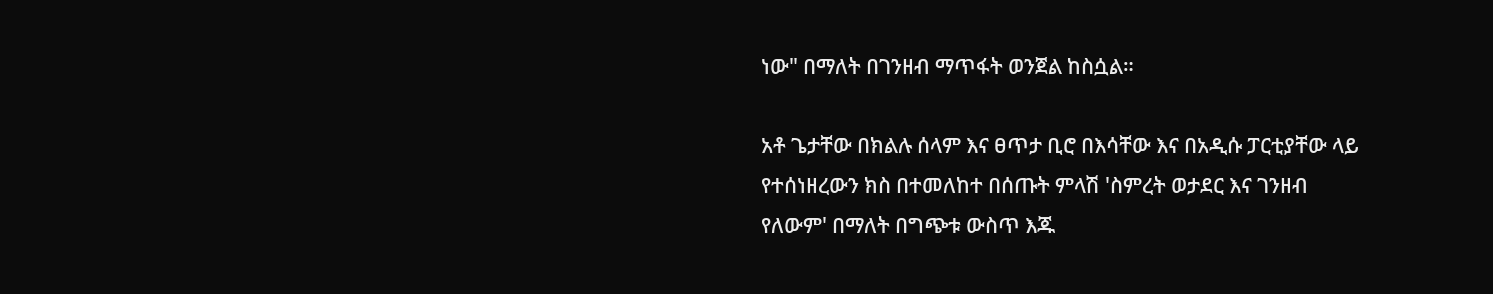ነው" በማለት በገንዘብ ማጥፋት ወንጀል ከስሷል።

አቶ ጌታቸው በክልሉ ሰላም እና ፀጥታ ቢሮ በእሳቸው እና በአዲሱ ፓርቲያቸው ላይ የተሰነዘረውን ክስ በተመለከተ በሰጡት ምላሽ 'ስምረት ወታደር እና ገንዘብ የለውም' በማለት በግጭቱ ውስጥ እጁ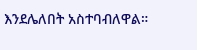እንደሌለበት አስተባብለዋል።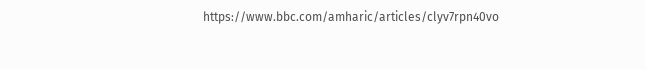https://www.bbc.com/amharic/articles/clyv7rpn40vo